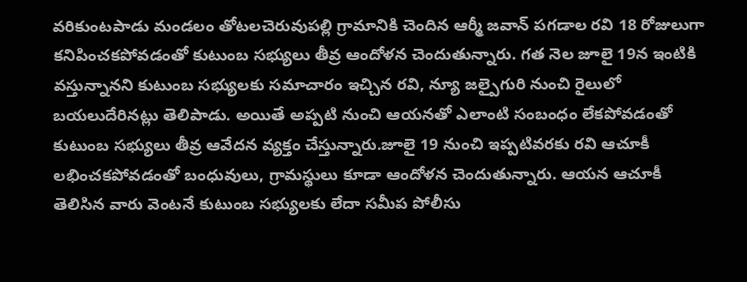వరికుంటపాడు మండలం తోటలచెరువుపల్లి గ్రామానికి చెందిన ఆర్మీ జవాన్ పగడాల రవి 18 రోజులుగా కనిపించకపోవడంతో కుటుంబ సభ్యులు తీవ్ర ఆందోళన చెందుతున్నారు. గత నెల జూలై 19న ఇంటికి వస్తున్నానని కుటుంబ సభ్యులకు సమాచారం ఇచ్చిన రవి, న్యూ జల్పైగురి నుంచి రైలులో బయలుదేరినట్లు తెలిపాడు. అయితే అప్పటి నుంచి ఆయనతో ఎలాంటి సంబంధం లేకపోవడంతో కుటుంబ సభ్యులు తీవ్ర ఆవేదన వ్యక్తం చేస్తున్నారు.జూలై 19 నుంచి ఇప్పటివరకు రవి ఆచూకీ లభించకపోవడంతో బంధువులు, గ్రామస్థులు కూడా ఆందోళన చెందుతున్నారు. ఆయన ఆచూకీ తెలిసిన వారు వెంటనే కుటుంబ సభ్యులకు లేదా సమీప పోలీసు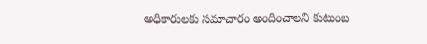అధికారులకు సమాచారం అందించాలని కుటుంబ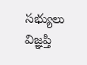సభ్యులు విజ్ఞప్తి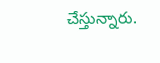చేస్తున్నారు.